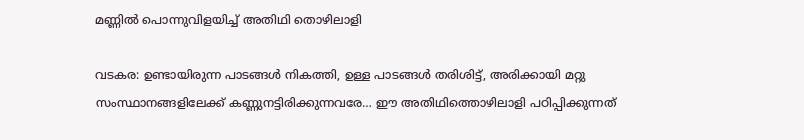മണ്ണിൽ പൊന്നുവിളയിച്ച് അതിഥി തൊഴിലാളി

വടകര: ഉണ്ടായിരുന്ന പാടങ്ങൾ നികത്തി, ഉള്ള പാടങ്ങൾ തരിശിട്ട്, അരിക്കായി മറ്റു സംസ്ഥാനങ്ങളിലേക്ക് കണ്ണുനട്ടിരിക്കുന്നവരേ… ഈ അതിഥിത്തൊഴിലാളി പഠിപ്പിക്കുന്നത്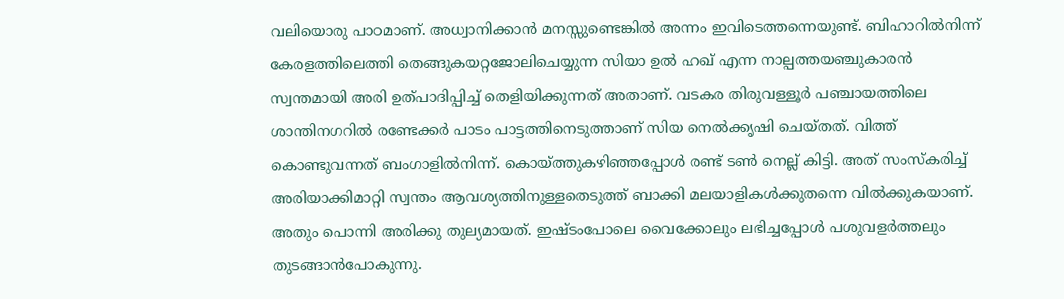വലിയൊരു പാഠമാണ്. അധ്വാനിക്കാൻ മനസ്സുണ്ടെങ്കിൽ അന്നം ഇവിടെത്തന്നെയുണ്ട്. ബിഹാറിൽനിന്ന്‌ കേരളത്തിലെത്തി തെങ്ങുകയറ്റജോലിചെയ്യുന്ന സിയാ ഉൽ ഹഖ് എന്ന നാല്പത്തയഞ്ചുകാരൻ സ്വന്തമായി അരി ഉത്പാദിപ്പിച്ച് തെളിയിക്കുന്നത് അതാണ്. വടകര തിരുവള്ളൂർ പഞ്ചായത്തിലെ ശാന്തിനഗറിൽ രണ്ടേക്കർ പാടം പാട്ടത്തിനെടുത്താണ് സിയ നെൽക്കൃഷി ചെയ്തത്. വിത്ത് കൊണ്ടുവന്നത് ബംഗാളിൽനിന്ന്. കൊയ്ത്തുകഴിഞ്ഞപ്പോൾ രണ്ട് ടൺ നെല്ല് കിട്ടി. അത് സംസ്കരിച്ച് അരിയാക്കിമാറ്റി സ്വന്തം ആവശ്യത്തിനുള്ളതെടുത്ത് ബാക്കി മലയാളികൾക്കുതന്നെ വിൽക്കുകയാണ്. അതും പൊന്നി അരിക്കു തുല്യമായത്. ഇഷ്ടംപോലെ വൈക്കോലും ലഭിച്ചപ്പോൾ പശുവളർത്തലും തുടങ്ങാൻപോകുന്നു.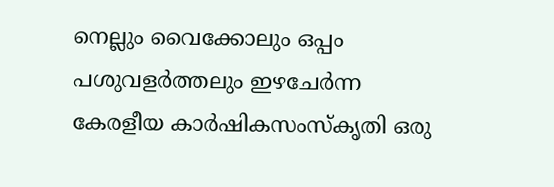നെല്ലും വൈക്കോലും ഒപ്പം പശുവളർത്തലും ഇഴചേർന്ന കേരളീയ കാർഷികസംസ്‌കൃതി ഒരു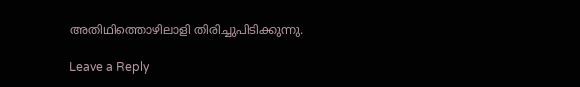അതിഥിത്തൊഴിലാളി തിരിച്ചുപിടിക്കുന്നു.

Leave a Reply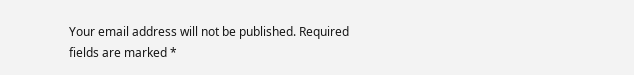Your email address will not be published. Required fields are marked *